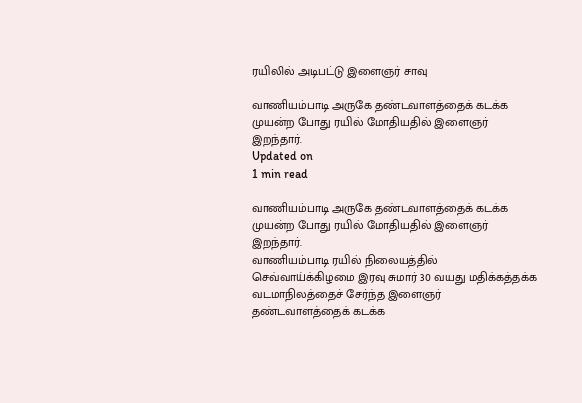ரயிலில் அடிபட்டு இளைஞர் சாவு

வாணியம்பாடி அருகே தண்டவாளத்தைக் கடக்க முயன்ற போது ரயில் மோதியதில் இளைஞர் இறந்தார்.
Updated on
1 min read

வாணியம்பாடி அருகே தண்டவாளத்தைக் கடக்க முயன்ற போது ரயில் மோதியதில் இளைஞர் இறந்தார்.
வாணியம்பாடி ரயில் நிலையத்தில் செவ்வாய்க்கிழமை இரவு சுமார் 30 வயது மதிக்கத்தக்க வடமாநிலத்தைச் சேர்ந்த இளைஞர் தண்டவாளத்தைக் கடக்க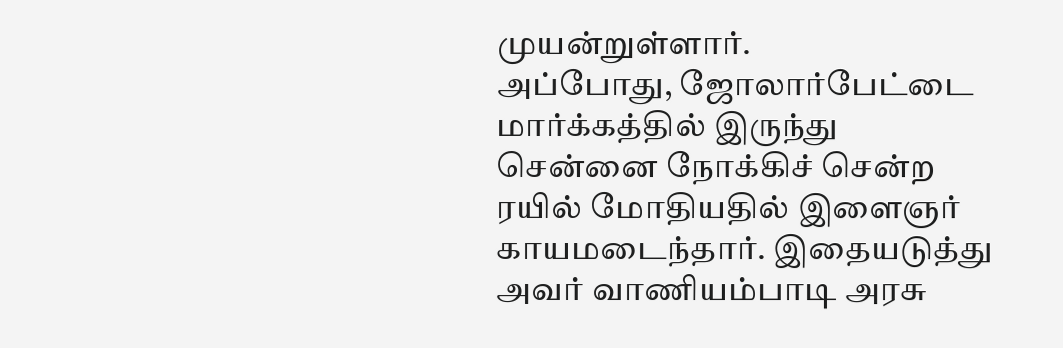முயன்றுள்ளார்.
அப்போது, ஜோலார்பேட்டை மார்க்கத்தில் இருந்து சென்னை நோக்கிச் சென்ற ரயில் மோதியதில் இளைஞர் காயமடைந்தார். இதையடுத்து அவர் வாணியம்பாடி அரசு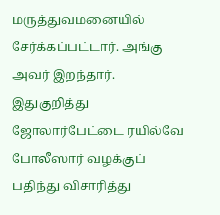மருத்துவமனையில் சேர்க்கப்பட்டார். அங்கு அவர் இறந்தார். இதுகுறித்து ஜோலார்பேட்டை ரயில்வே போலீஸார் வழக்குப் பதிந்து விசாரித்து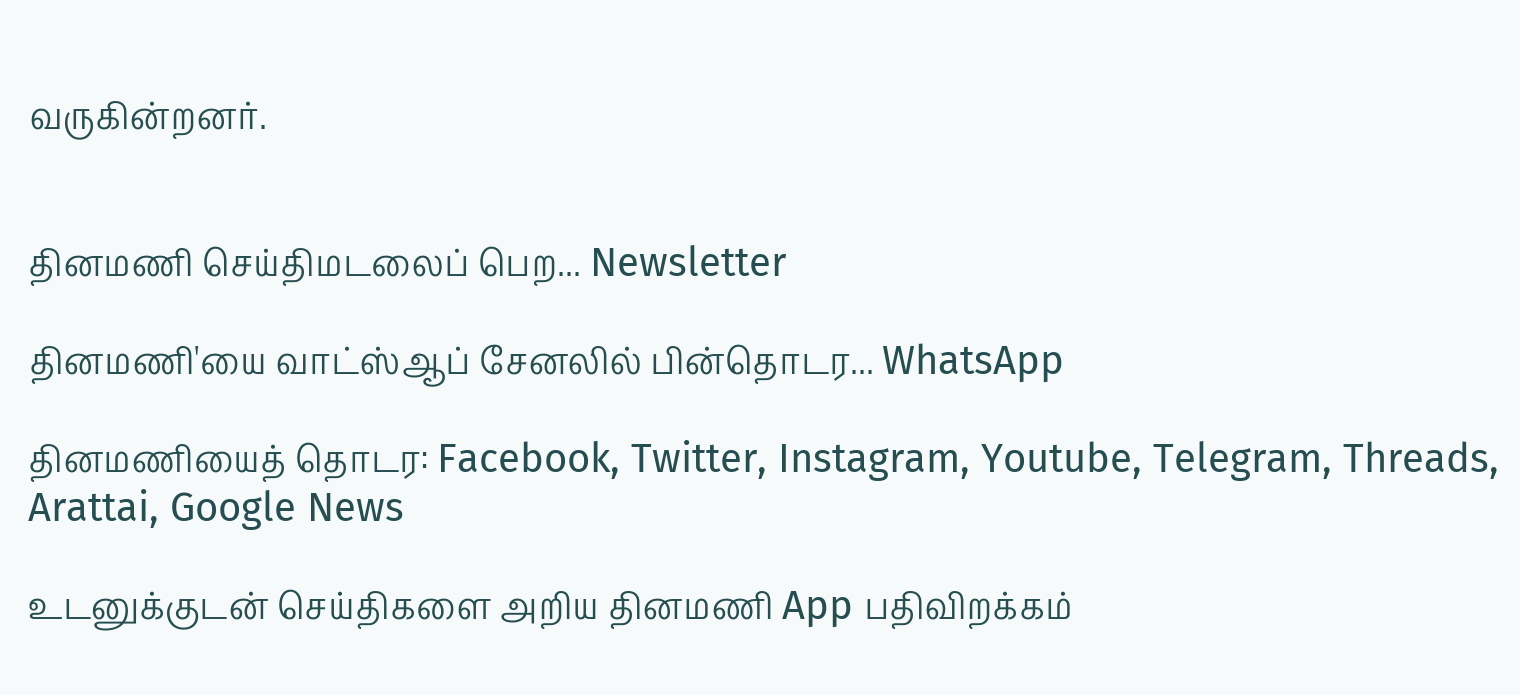வருகின்றனர்.


தினமணி செய்திமடலைப் பெற... Newsletter

தினமணி'யை வாட்ஸ்ஆப் சேனலில் பின்தொடர... WhatsApp

தினமணியைத் தொடர: Facebook, Twitter, Instagram, Youtube, Telegram, Threads, Arattai, Google News

உடனுக்குடன் செய்திகளை அறிய தினமணி App பதிவிறக்கம்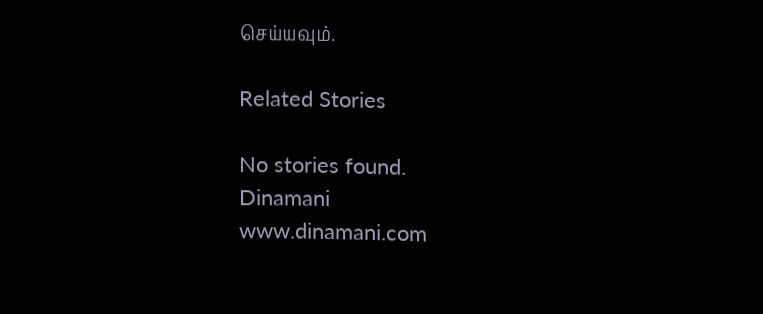செய்யவும்.

Related Stories

No stories found.
Dinamani
www.dinamani.com